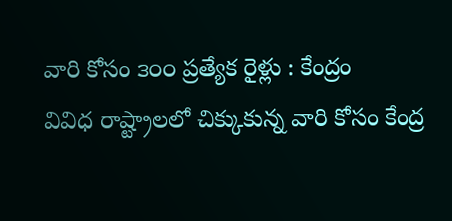వారి కోసం ౩౦౦ ప్రత్యేక రైళ్లు : కేంద్రం
వివిధ రాష్ట్రాలలో చిక్కుకున్న వారి కోసం కేంద్ర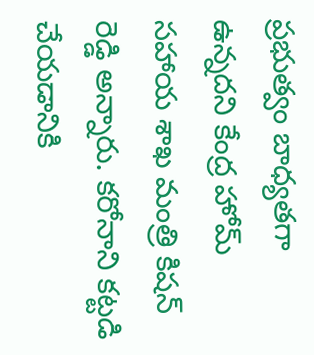ప్రభుత్వం బాధ్యతగా ఉన్నదని కేంద్ర హోమ్ సహాయ శాఖ మంత్రి కిషన్ రెడ్డి అన్నారు. కరోనాని కట్టడి చేయడానికి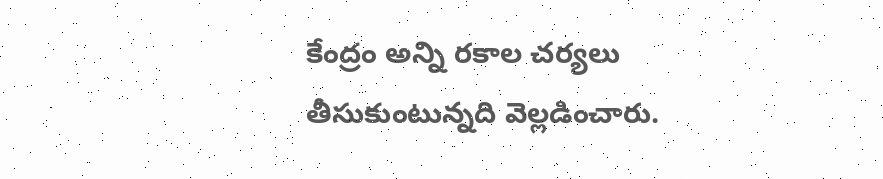కేంద్రం అన్ని రకాల చర్యలు తీసుకుంటున్నది వెల్లడించారు.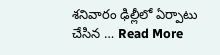శనివారం ఢిల్లీలో ఏర్పాటు చేసిన … Read More